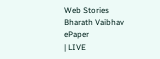Web Stories
Bharath Vaibhav
ePaper
| LIVE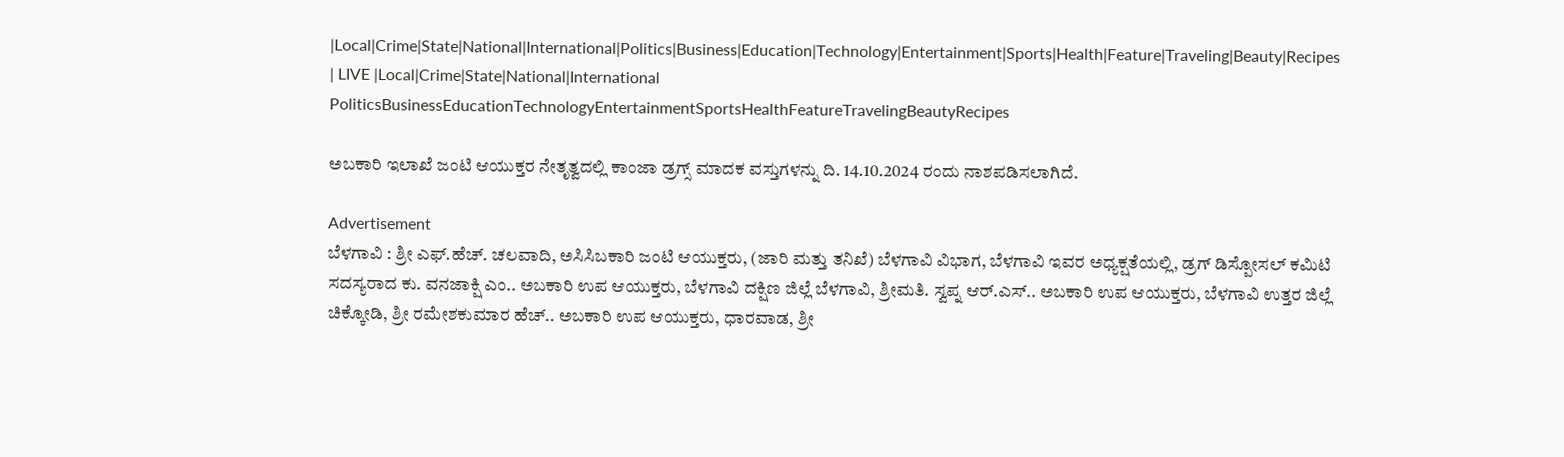|Local|Crime|State|National|International|Politics|Business|Education|Technology|Entertainment|Sports|Health|Feature|Traveling|Beauty|Recipes
| LIVE |Local|Crime|State|National|International
PoliticsBusinessEducationTechnologyEntertainmentSportsHealthFeatureTravelingBeautyRecipes

ಅಬಕಾರಿ ಇಲಾಖೆ ಜಂಟಿ ಆಯುಕ್ತರ ನೇತೃತ್ವದಲ್ಲಿ ಕಾಂಜಾ ಡ್ರಗ್ಸ್ ಮಾದಕ ವಸ್ತುಗಳನ್ನು ದಿ. 14.10.2024 ರಂದು ನಾಶಪಡಿಸಲಾಗಿದೆ.

Advertisement
ಬೆಳಗಾವಿ : ಶ್ರೀ ಎಫ್.ಹೆಚ್. ಚಲವಾದಿ, ಅಸಿಸಿಬಕಾರಿ ಜಂಟಿ ಆಯುಕ್ತರು, (ಜಾರಿ ಮತ್ತು ತನಿಖೆ) ಬೆಳಗಾವಿ ವಿಭಾಗ, ಬೆಳಗಾವಿ ಇವರ ಅಧ್ಯಕ್ಷತೆಯಲ್ಲಿ, ಡ್ರಗ್ ಡಿಸ್ಪೋಸಲ್ ಕಮಿಟಿ ಸದಸ್ಯರಾದ ಕು. ವನಜಾಕ್ಷಿ ಎಂ.. ಅಬಕಾರಿ ಉಪ ಆಯುಕ್ತರು, ಬೆಳಗಾವಿ ದಕ್ಷಿಣ ಜಿಲ್ಲೆ ಬೆಳಗಾವಿ, ಶ್ರೀಮತಿ. ಸ್ವಪ್ನ ಆರ್.ಎಸ್.. ಅಬಕಾರಿ ಉಪ ಆಯುಕ್ತರು, ಬೆಳಗಾವಿ ಉತ್ತರ ಜಿಲ್ಲೆ ಚಿಕ್ಕೋಡಿ, ಶ್ರೀ ರಮೇಶಕುಮಾರ ಹೆಚ್.. ಅಬಕಾರಿ ಉಪ ಆಯುಕ್ತರು, ಧಾರವಾಡ, ಶ್ರೀ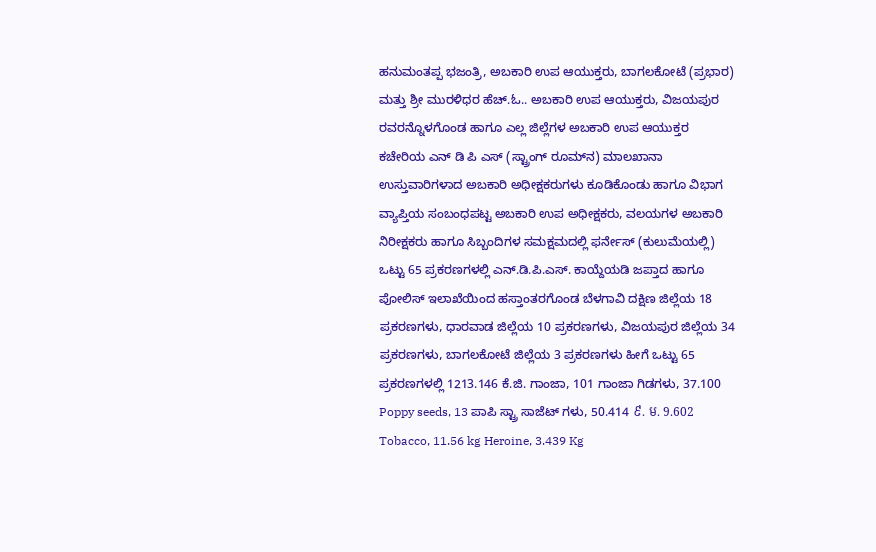ಹನುಮಂತಪ್ಪ ಭಜಂತ್ರಿ, ಅಬಕಾರಿ ಉಪ ಆಯುಕ್ತರು, ಬಾಗಲಕೋಟೆ (ಪ್ರಭಾರ) ಮತ್ತು ಶ್ರೀ ಮುರಳಿಧರ ಹೆಚ್.ಓ.. ಅಬಕಾರಿ ಉಪ ಆಯುಕ್ತರು, ವಿಜಯಪುರ ರವರನ್ನೊಳಗೊಂಡ ಹಾಗೂ ಎಲ್ಲ ಜಿಲ್ಲೆಗಳ ಅಬಕಾರಿ ಉಪ ಆಯುಕ್ತರ ಕಚೇರಿಯ ಎನ್ ಡಿ ಪಿ ಎಸ್ (ಸ್ಟ್ರಾಂಗ್ ರೂಮ್‌ನ) ಮಾಲಖಾನಾ ಉಸ್ತುವಾರಿಗಳಾದ ಅಬಕಾರಿ ಅಧೀಕ್ಷಕರುಗಳು ಕೂಡಿಕೊಂಡು ಹಾಗೂ ವಿಭಾಗ ವ್ಯಾಪ್ತಿಯ ಸಂಬಂಧಪಟ್ಟ ಅಬಕಾರಿ ಉಪ ಅಧೀಕ್ಷಕರು, ವಲಯಗಳ ಅಬಕಾರಿ ನಿರೀಕ್ಷಕರು ಹಾಗೂ ಸಿಬ್ಬಂದಿಗಳ ಸಮಕ್ಷಮದಲ್ಲಿ ಫರ್ನೇಸ್ (ಕುಲುಮೆಯಲ್ಲಿ) ಒಟ್ಟು 65 ಪ್ರಕರಣಗಳಲ್ಲಿ ಎನ್.ಡಿ.ಪಿ.ಎಸ್. ಕಾಯ್ದೆಯಡಿ ಜಪ್ತಾದ ಹಾಗೂ ಪೋಲಿಸ್ ಇಲಾಖೆಯಿಂದ ಹಸ್ತಾಂತರಗೊಂಡ ಬೆಳಗಾವಿ ದಕ್ಷಿಣ ಜಿಲ್ಲೆಯ 18 ಪ್ರಕರಣಗಳು, ಧಾರವಾಡ ಜಿಲ್ಲೆಯ 10 ಪ್ರಕರಣಗಳು, ವಿಜಯಪುರ ಜಿಲ್ಲೆಯ 34 ಪ್ರಕರಣಗಳು, ಬಾಗಲಕೋಟೆ ಜಿಲ್ಲೆಯ 3 ಪ್ರಕರಣಗಳು ಹೀಗೆ ಒಟ್ಟು 65 ಪ್ರಕರಣಗಳಲ್ಲಿ 1213.146 ಕೆ.ಜಿ. ಗಾಂಜಾ, 101 ಗಾಂಜಾ ಗಿಡಗಳು, 37.100 Poppy seeds, 13 ಪಾಪಿ ಸ್ಟ್ರಾ ಸಾಜೆಟ್‌ ಗಳು, 50.414 ៩. ម. 9.602 Tobacco, 11.56 kg Heroine, 3.439 Kg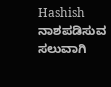Hashish ನಾಶಪಡಿಸುವ ಸಲುವಾಗಿ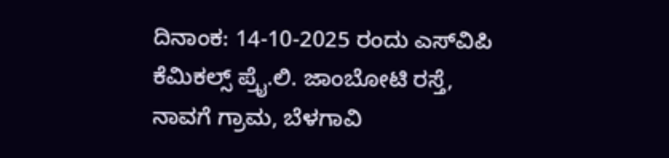ದಿನಾಂಕ: 14-10-2025 ರಂದು ಎಸ್‌ವಿಪಿ ಕೆಮಿಕಲ್ಸ್ ಪ್ರೈ.ಲಿ. ಜಾಂಬೋಟಿ ರಸ್ತೆ, ನಾವಗೆ ಗ್ರಾಮ, ಬೆಳಗಾವಿ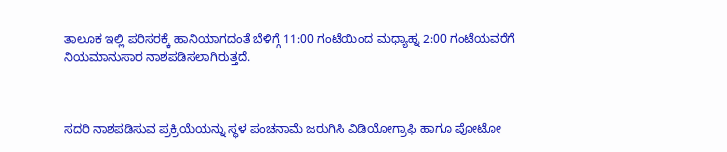ತಾಲೂಕ ಇಲ್ಲಿ ಪರಿಸರಕ್ಕೆ ಹಾನಿಯಾಗದಂತೆ ಬೆಳಿಗ್ಗೆ 11:00 ಗಂಟೆಯಿಂದ ಮಧ್ಯಾಹ್ನ 2:00 ಗಂಟೆಯವರೆಗೆ ನಿಯಮಾನುಸಾರ ನಾಶಪಡಿಸಲಾಗಿರುತ್ತದೆ.



ಸದರಿ ನಾಶಪಡಿಸುವ ಪ್ರಕ್ರಿಯೆಯನ್ನು ಸ್ಥಳ ಪಂಚನಾಮೆ ಜರುಗಿಸಿ ವಿಡಿಯೋಗ್ರಾಫಿ ಹಾಗೂ ಪೋಟೋ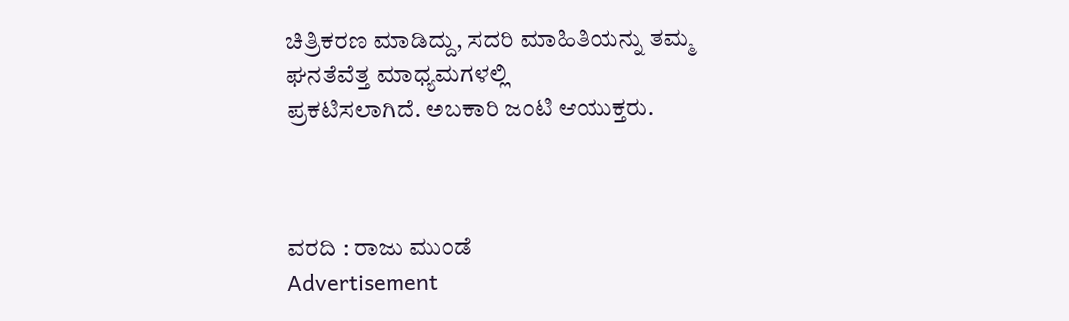ಚಿತ್ರಿಕರಣ ಮಾಡಿದ್ದು, ಸದರಿ ಮಾಹಿತಿಯನ್ನು ತಮ್ಮ ಘನತೆವೆತ್ತ ಮಾಧ್ಯಮಗಳಲ್ಲಿ
ಪ್ರಕಟಿಸಲಾಗಿದೆ. ಅಬಕಾರಿ ಜಂಟಿ ಆಯುಕ್ತರು.



ವರದಿ : ರಾಜು ಮುಂಡೆ
Advertisement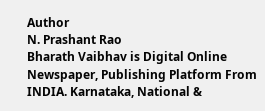Author
N. Prashant Rao
Bharath Vaibhav is Digital Online Newspaper, Publishing Platform From INDIA. Karnataka, National &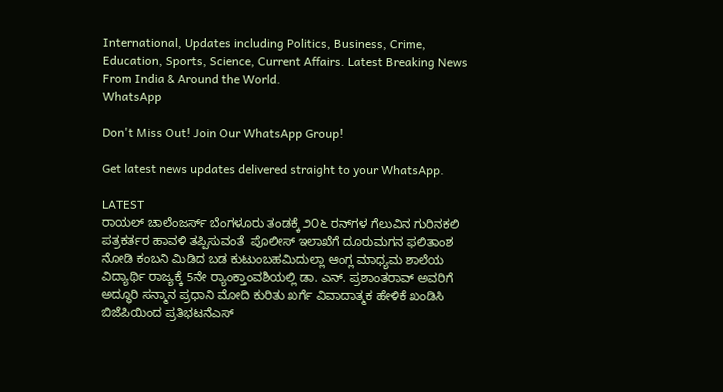International, Updates including Politics, Business, Crime, Education, Sports, Science, Current Affairs. Latest Breaking News From India & Around the World.
WhatsApp

Don't Miss Out! Join Our WhatsApp Group!

Get latest news updates delivered straight to your WhatsApp.

LATEST
ರಾಯಲ್ ಚಾಲೆಂಜರ್ಸ್ ಬೆಂಗಳೂರು ತಂಡಕ್ಕೆ ೨೦೬ ರನ್‌ಗಳ ಗೆಲುವಿನ ಗುರಿನಕಲಿ ಪತ್ರಕರ್ತರ ಹಾವಳಿ ತಪ್ಪಿಸುವಂತೆ  ಪೊಲೀಸ್ ಇಲಾಖೆಗೆ ದೂರುಮಗನ ಫಲಿತಾಂಶ ನೋಡಿ ಕಂಬನಿ ಮಿಡಿದ ಬಡ ಕುಟುಂಬಹಮಿದುಲ್ಲಾ ಆಂಗ್ಲ ಮಾಧ್ಯಮ ಶಾಲೆಯ ವಿದ್ಯಾರ್ಥಿ ರಾಜ್ಯಕ್ಕೆ 5ನೇ ರ್‍ಯಾಂಕ್ತಾಂವಶಿಯಲ್ಲಿ ಡಾ. ಎನ್. ಪ್ರಶಾಂತರಾವ್ ಅವರಿಗೆ ಅದ್ಧೂರಿ ಸನ್ಮಾನ ಪ್ರಧಾನಿ ಮೋದಿ ಕುರಿತು ಖರ್ಗೆ ವಿವಾದಾತ್ಮಕ ಹೇಳಿಕೆ ಖಂಡಿಸಿ ಬಿಜೆಪಿಯಿಂದ ಪ್ರತಿಭಟನೆಎಸ್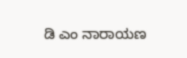ಡಿ ಎಂ ನಾರಾಯಣ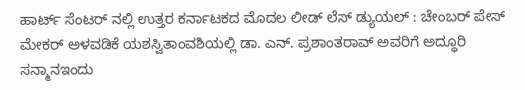ಹಾರ್ಟ್ ಸೆಂಟರ್ ನಲ್ಲಿ ಉತ್ತರ ಕರ್ನಾಟಕದ ಮೊದಲ ಲೀಡ್ ಲೆಸ್ ಡ್ಯುಯಲ್ : ಚೇಂಬರ್ ಪೇಸ್ ಮೇಕರ್ ಅಳವಡಿಕೆ ಯಶಸ್ವಿತಾಂವಶಿಯಲ್ಲಿ ಡಾ. ಎನ್. ಪ್ರಶಾಂತರಾವ್ ಅವರಿಗೆ ಅದ್ಧೂರಿ ಸನ್ಮಾನಇಂದು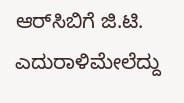ಆರ್‌ಸಿಬಿಗೆ ಜಿ.ಟಿ. ಎದುರಾಳಿಮೇಲೆದ್ದು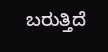ಬರುತ್ತಿದೆ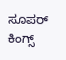ಸೂಪರ್ ಕಿಂಗ್ಸ್